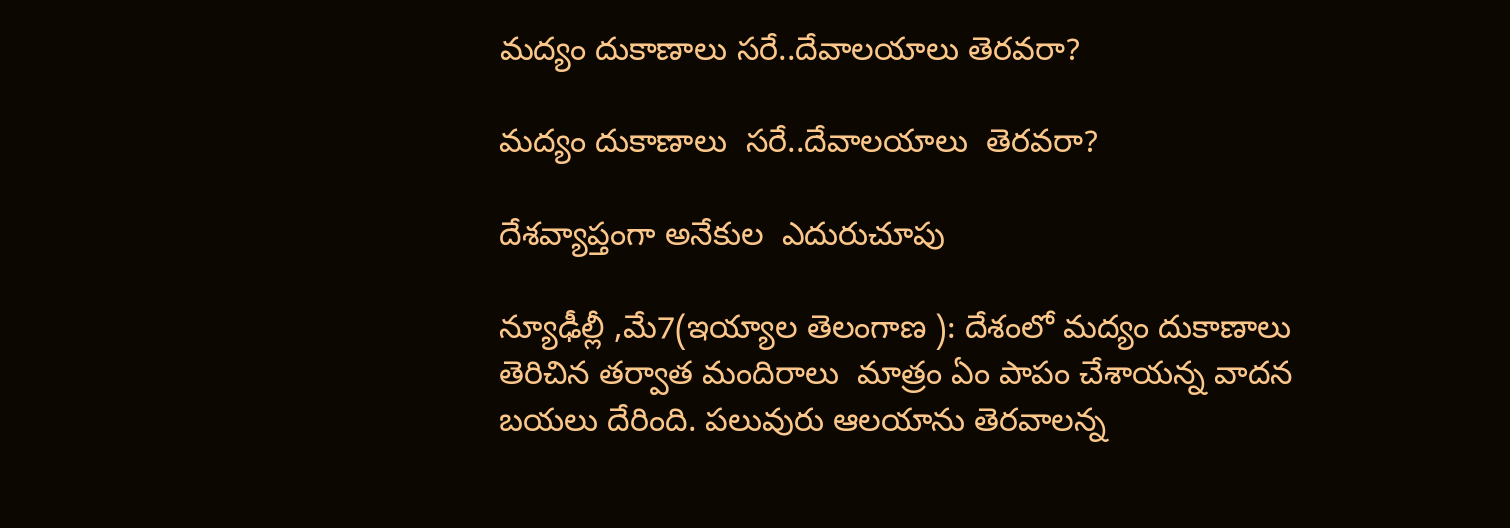మద్యం దుకాణాలు సరే..దేవాలయాలు తెరవరా?

మద్యం దుకాణాలు  సరే..దేవాలయాలు  తెరవరా?

దేశవ్యాప్తంగా అనేకుల  ఎదురుచూపు

న్యూఢీల్లీ ,మే7(ఇయ్యాల తెలంగాణ ): దేశంలో మద్యం దుకాణాలు  తెరిచిన తర్వాత మందిరాలు  మాత్రం ఏం పాపం చేశాయన్న వాదన బయలు దేరింది. పలువురు ఆలయాను తెరవాలన్న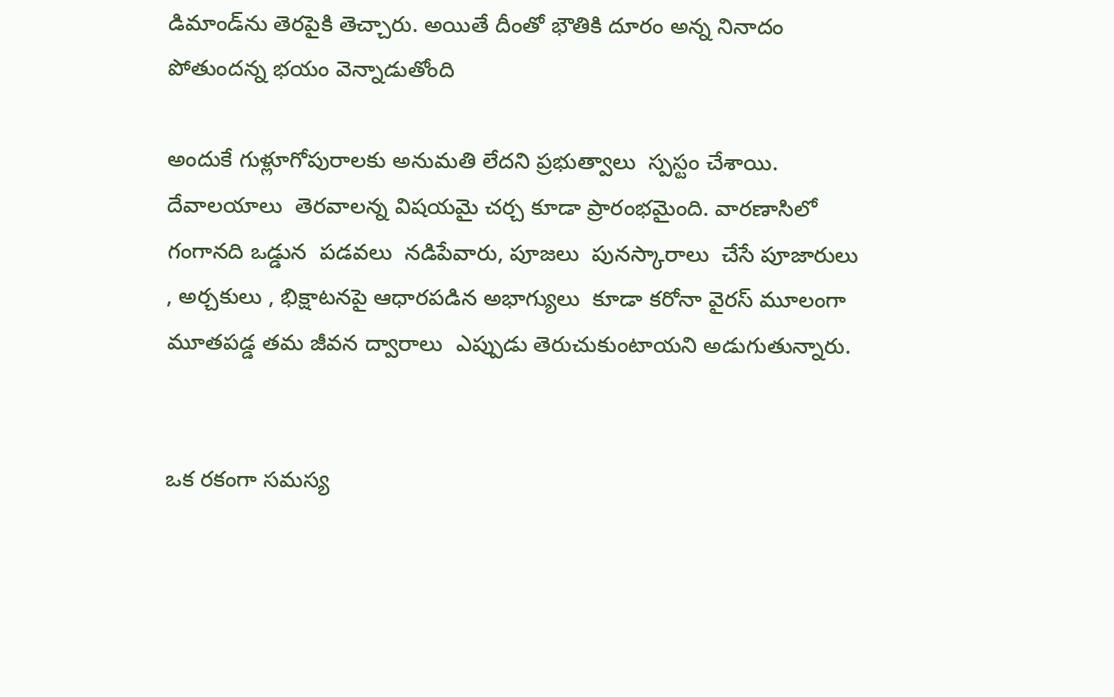డిమాండ్‌ను తెరపైకి తెచ్చారు. అయితే దీంతో భౌతికి దూరం అన్న నినాదం పోతుందన్న భయం వెన్నాడుతోంది

అందుకే గుళ్లూగోపురాలకు అనుమతి లేదని ప్రభుత్వాలు  స్పస్టం చేశాయి. దేవాలయాలు  తెరవాలన్న విషయమై చర్చ కూడా ప్రారంభమైంది. వారణాసిలో గంగానది ఒడ్డున  పడవలు  నడిపేవారు, పూజలు  పునస్కారాలు  చేసే పూజారులు , అర్చకులు , భిక్షాటనపై ఆధారపడిన అభాగ్యులు  కూడా కరోనా వైరస్‌ మూలంగా మూతపడ్డ తమ జీవన ద్వారాలు  ఎప్పుడు తెరుచుకుంటాయని అడుగుతున్నారు.


ఒక రకంగా సమస్య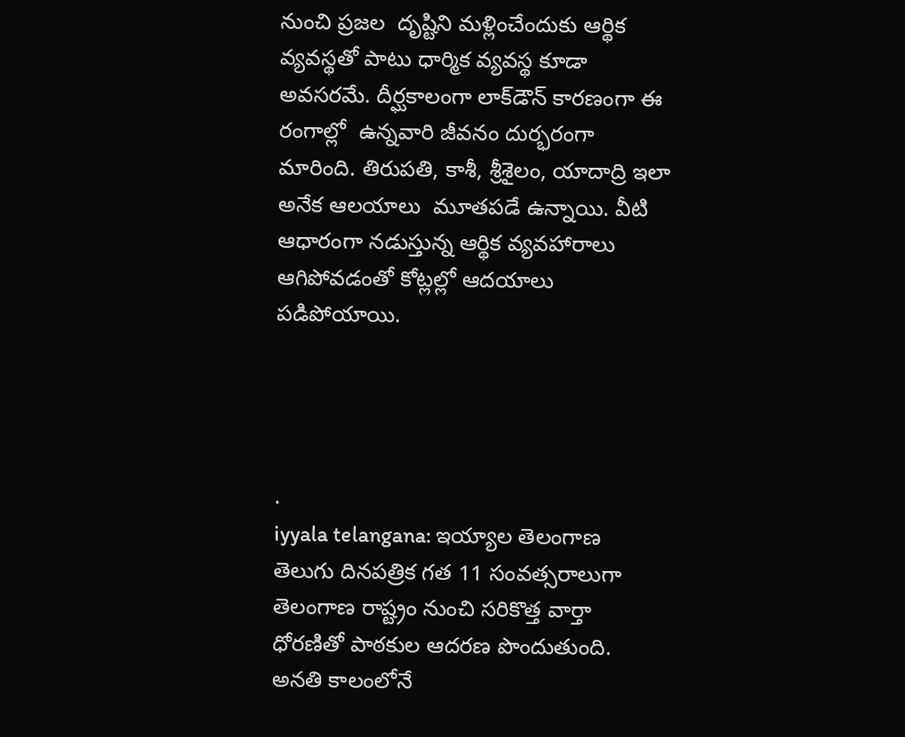నుంచి ప్రజల  దృష్టిని మళ్లించేందుకు ఆర్థిక వ్యవస్థతో పాటు ధార్మిక వ్యవస్థ కూడా అవసరమే. దీర్ఘకాలంగా లాక్‌డౌన్‌ కారణంగా ఈ రంగాల్లో  ఉన్నవారి జీవనం దుర్భరంగా మారింది. తిరుపతి, కాశీ, శ్రీశైలం, యాదాద్రి ఇలా అనేక ఆలయాలు  మూతపడే ఉన్నాయి. వీటి ఆధారంగా నడుస్తున్న ఆర్థిక వ్యవహారాలు  ఆగిపోవడంతో కోట్లల్లో ఆదయాలు పడిపోయాయి.




.
iyyala telangana: ఇయ్యాల తెలంగాణ తెలుగు దినపత్రిక గత 11 సంవత్సరాలుగా తెలంగాణ రాష్ట్రం నుంచి సరికొత్త వార్తా ధోరణితో పాఠకుల ఆదరణ పొందుతుంది. అనతి కాలంలోనే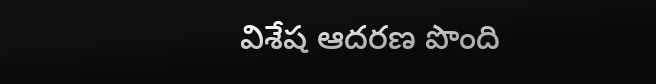విశేష ఆదరణ పొంది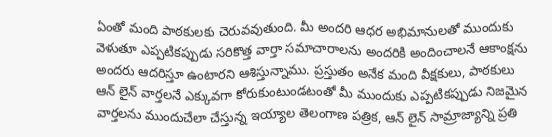ఏంతో మంది పాఠకులకు చెరువవుతుంది. మీ అందరి ఆధర అభిమానులతో ముందుకు వెళుతూ ఎప్పటికప్పుడు సరికొత్త వార్తా సమాచారాలను అందరికి అందించాలనే ఆకాంక్షను అందరు ఆదరిస్తూ ఉంటారని ఆశిస్తున్నాము. ప్రస్తుతం అనేక మంది వీక్షకులు, పాఠకులు ఆన్ లైన్ వార్తలనే ఎక్కువగా కోరుకుంటుండటంతో మీ ముందుకు ఎప్పటికప్పుడు నిజమైన వార్తలను ముందుచేలా చేస్తున్న ఇయ్యాల తెలంగాణ పత్రిక, ఆన్ లైన్ సామ్రాజ్యాన్ని ప్రతి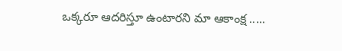ఒక్కరూ ఆదరిస్తూ ఉంటారని మా ఆకాంక్ష .....